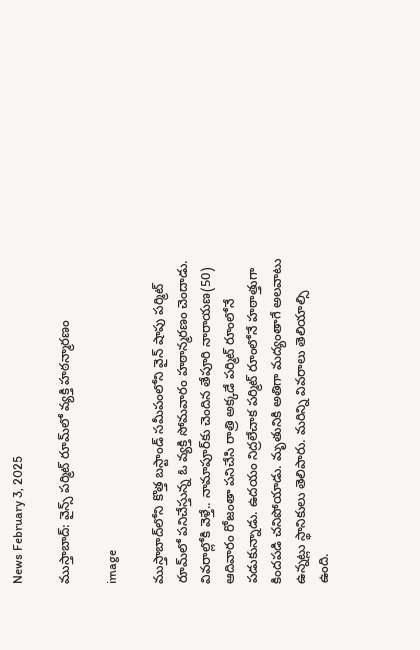News February 3, 2025

ముస్తాబాద్: వైన్స్ పర్మిట్‌ రూమ్‌లో వ్యక్తి హఠన్మారణం

image

ముస్తాబాద్‌లోని కొత్త బస్టాండ్ సమీపంలోని వైన్ షాపు పర్మిట్ రూమ్‌లో పనిచేస్తున్న ఓ వ్యక్తి సోమవారం హఠాన్మరణం చెందాడు. వివరాల్లోకి వెళ్తే.. నామాపూర్‌కు చెందిన తేపూరి నారాయణ(50) ఆదివారం రోజంతా పనిచేసి రాత్రి అక్కడే పర్మిట్ రూంలోనే పడుకున్నాడు. ఉదయం నిద్రలేచాక పర్మిట్ రూంలోనే హఠాత్తుగా కిందపడి చనిపోయాడు. మృతునికి అతిగా మద్యంతాగే అలవాటు ఉన్నట్లు స్థానికులు తెలిపారు. మరిన్ని వివరాలు తెలియాల్సి ఉంది.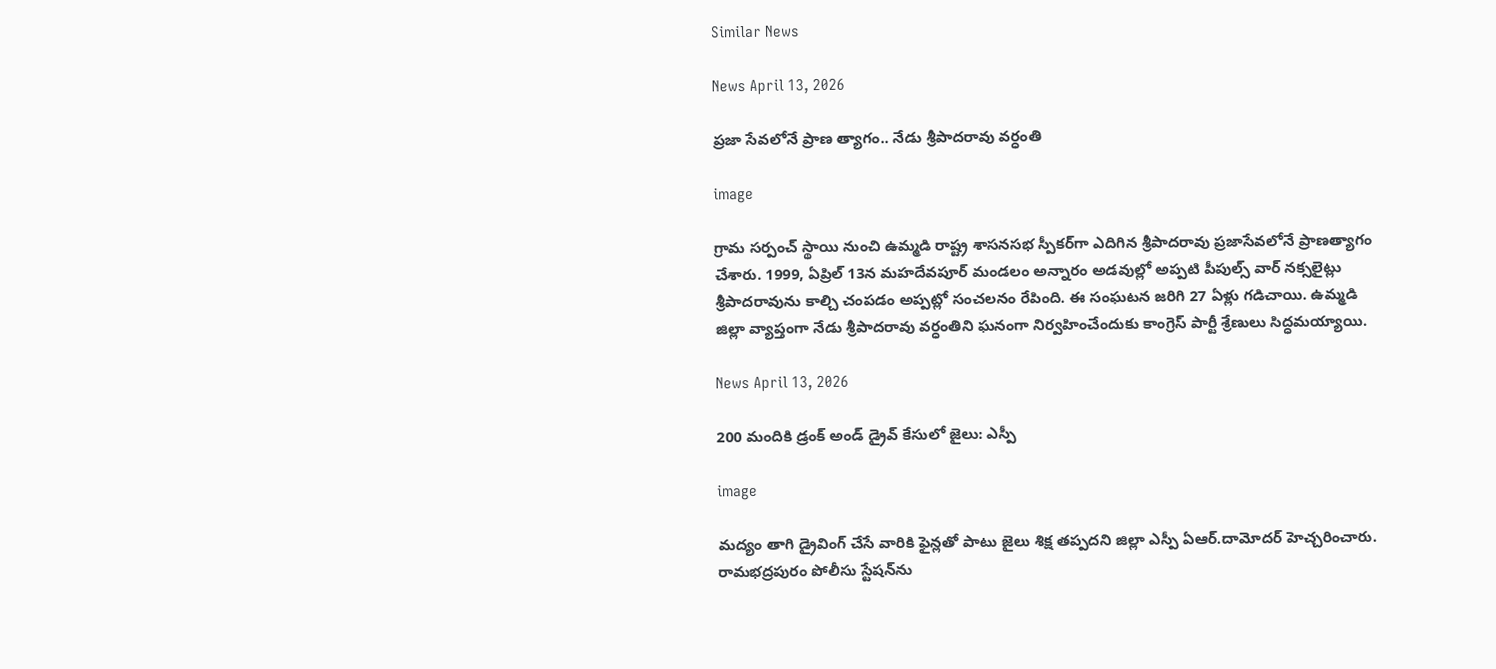Similar News

News April 13, 2026

ప్రజా సేవలోనే ప్రాణ త్యాగం.. నేడు శ్రీపాదరావు వర్ధంతి

image

గ్రామ సర్పంచ్ స్థాయి నుంచి ఉమ్మడి రాష్ట్ర శాసనసభ స్పీకర్‌గా ఎదిగిన శ్రీపాదరావు ప్రజాసేవలోనే ప్రాణత్యాగం చేశారు. 1999, ఏప్రిల్ 13న మహదేవపూర్ మండలం అన్నారం అడవుల్లో అప్పటి పీపుల్స్ వార్‌ నక్సలైట్లు శ్రీపాదరావును కాల్చి చంపడం అప్పట్లో సంచలనం రేపింది. ఈ సంఘటన జరిగి 27 ఏళ్లు గడిచాయి. ఉమ్మడి జిల్లా వ్యాప్తంగా నేడు శ్రీపాదరావు వర్ధంతిని ఘనంగా నిర్వహించేందుకు కాంగ్రెస్ పార్టీ శ్రేణులు సిద్ధమయ్యాయి.

News April 13, 2026

200 మందికి డ్రంక్ అండ్ డ్రైవ్‌ కేసులో జైలు: ఎస్పీ

image

మద్యం తాగి డ్రైవింగ్ చేసే వారికి ఫైన్లతో పాటు జైలు శిక్ష తప్పదని జిల్లా ఎస్పీ ఏఆర్.దామోదర్ హెచ్చరించారు. రామభద్రపురం పోలీసు స్టేషన్‌ను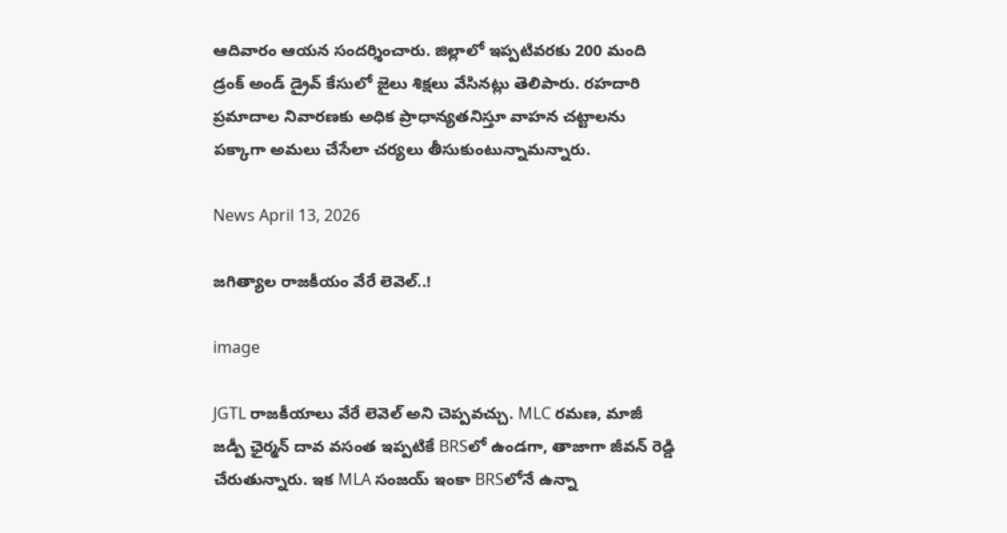ఆదివారం ఆయన సందర్శించారు. జిల్లాలో ఇప్పటివరకు 200 మంది డ్రంక్ అండ్ డ్రైవ్ కేసులో జైలు శిక్షలు వేసినట్లు తెలిపారు. రహదారి ప్రమాదాల నివారణకు అధిక ప్రాధాన్యతనిస్తూ వాహన చట్టాలను పక్కాగా అమలు చేసేలా చర్యలు తీసుకుంటున్నామన్నారు.

News April 13, 2026

జగిత్యాల రాజకీయం వేరే లెవెల్..!

image

JGTL రాజకీయాలు వేరే లెవెల్ అని చెప్పవచ్చు. MLC రమణ, మాజీ జడ్పీ ఛైర్మన్ దావ వసంత ఇప్పటికే BRSలో ఉండగా, తాజాగా జీవన్ రెడ్డి చేరుతున్నారు. ఇక MLA సంజయ్ ఇంకా BRSలోనే ఉన్నా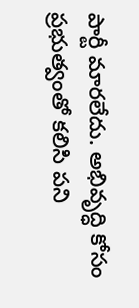పార్టీ మారలేదు. అభివృద్ధి కోసం ప్రభుత్వంతో కలిసి పని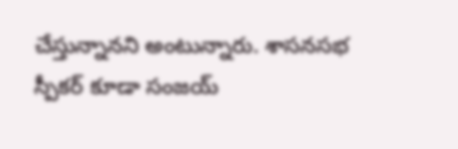చేస్తున్నానని అంటున్నారు. శాసనసభ స్పీకర్ కూడా సంజయ్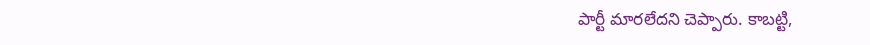పార్టీ మారలేదని చెప్పారు. కాబట్టి,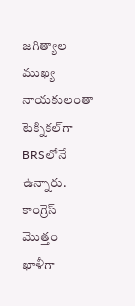జగిత్యాల ముఖ్య నాయకులంతా టెక్నికల్‌గా BRSలోనే ఉన్నారు. కాంగ్రెస్ మొత్తం ఖాళీగా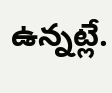ఉన్నట్లే.